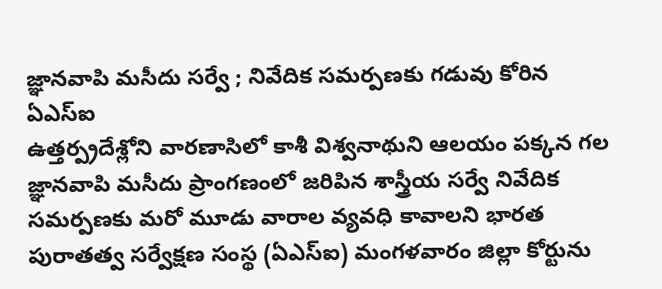జ్ఞానవాపి మసీదు సర్వే ; నివేదిక సమర్పణకు గడువు కోరిన ఏఎస్ఐ
ఉత్తర్ప్రదేశ్లోని వారణాసిలో కాశీ విశ్వనాథుని ఆలయం పక్కన గల జ్ఞానవాపి మసీదు ప్రాంగణంలో జరిపిన శాస్త్రీయ సర్వే నివేదిక సమర్పణకు మరో మూడు వారాల వ్యవధి కావాలని భారత పురాతత్వ సర్వేక్షణ సంస్థ (ఏఎస్ఐ) మంగళవారం జిల్లా కోర్టును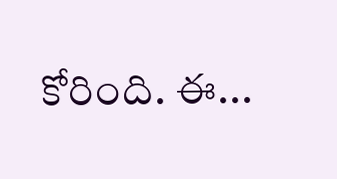కోరింది. ఈ...